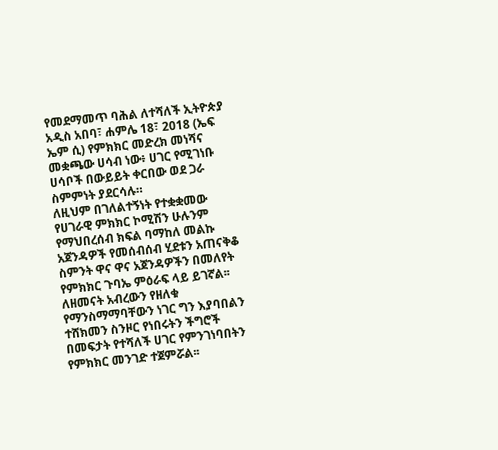የመደማመጥ ባሕል ለተሻለች ኢትዮጵያ
አዲስ አበባ፣ ሐምሌ 18፣ 2018 (ኤፍ ኤም ሲ) የምክክር መድረክ መነሻና መቋጫው ሀሳብ ነው፥ ሀገር የሚገነቡ ሀሳቦች በውይይት ቀርበው ወደ ጋራ ስምምነት ያደርሳሉ።
ለዚህም በገለልተኝነት የተቋቋመው የሀገራዊ ምክክር ኮሚሽን ሁሉንም የማህበረሰብ ክፍል ባማከለ መልኩ አጀንዳዎች የመሰብሰብ ሂደቱን አጠናቅቆ ስምንት ዋና ዋና አጀንዳዎችን በመለየት የምክክር ጉባኤ ምዕራፍ ላይ ይገኛል፡፡
ለዘመናት አብረውን የዘለቁ የማንስማማባቸውን ነገር ግን እያባበልን ተሸክመን ስንዞር የነበሩትን ችግሮች በመፍታት የተሻለች ሀገር የምንገነባበትን የምክክር መንገድ ተጀምሯል፡፡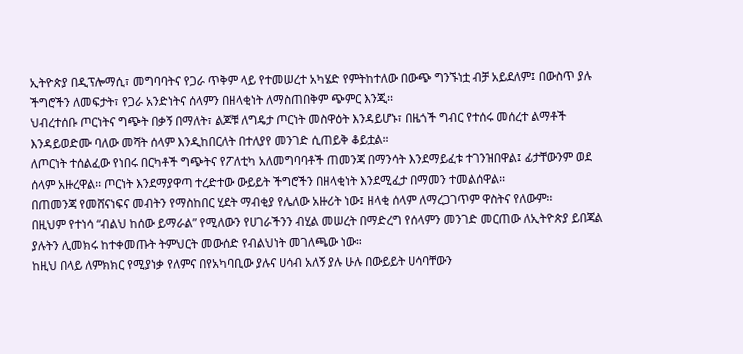ኢትዮጵያ በዲፕሎማሲ፣ መግባባትና የጋራ ጥቅም ላይ የተመሠረተ አካሄድ የምትከተለው በውጭ ግንኙነቷ ብቻ አይደለም፤ በውስጥ ያሉ ችግሮችን ለመፍታት፣ የጋራ አንድነትና ሰላምን በዘላቂነት ለማስጠበቅም ጭምር እንጂ፡፡
ህብረተሰቡ ጦርነትና ግጭት በቃኝ በማለት፣ ልጆቹ ለግዴታ ጦርነት መስዋዕት እንዳይሆኑ፣ በዜጎች ግብር የተሰሩ መሰረተ ልማቶች እንዳይወድሙ ባለው መሻት ሰላም እንዲከበርለት በተለያየ መንገድ ሲጠይቅ ቆይቷል።
ለጦርነት ተሰልፈው የነበሩ በርካቶች ግጭትና የፖለቲካ አለመግባባቶች ጠመንጃ በማንሳት እንደማይፈቱ ተገንዝበዋል፤ ፊታቸውንም ወደ ሰላም አዙረዋል፡፡ ጦርነት እንደማያዋጣ ተረድተው ውይይት ችግሮችን በዘላቂነት እንደሚፈታ በማመን ተመልሰዋል፡፡
በጠመንጃ የመሸናነፍና መብትን የማስከበር ሂደት ማብቂያ የሌለው አዙሪት ነው፤ ዘላቂ ሰላም ለማረጋገጥም ዋስትና የለውም፡፡
በዚህም የተነሳ “ብልህ ከሰው ይማራል” የሚለውን የሀገራችንን ብሂል መሠረት በማድረግ የሰላምን መንገድ መርጠው ለኢትዮጵያ ይበጃል ያሉትን ሊመክሩ ከተቀመጡት ትምህርት መውሰድ የብልህነት መገለጫው ነው።
ከዚህ በላይ ለምክክር የሚያነቃ የለምና በየአካባቢው ያሉና ሀሳብ አለኝ ያሉ ሁሉ በውይይት ሀሳባቸውን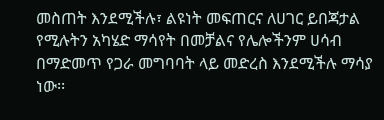መስጠት እንደሚችሉ፣ ልዩነት መፍጠርና ለሀገር ይበጃታል የሚሉትን አካሄድ ማሳየት በመቻልና የሌሎችንም ሀሳብ በማድመጥ የጋራ መግባባት ላይ መድረስ እንደሚችሉ ማሳያ ነው፡፡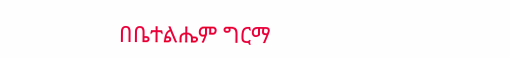በቤተልሔም ግርማ